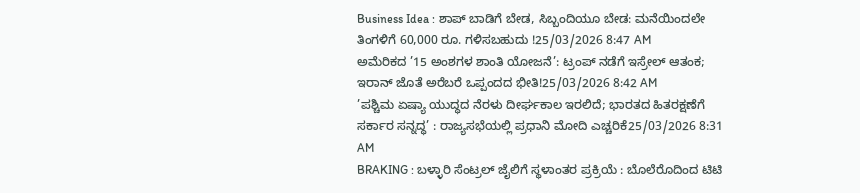Business Idea : ಶಾಪ್ ಬಾಡಿಗೆ ಬೇಡ, ಸಿಬ್ಬಂದಿಯೂ ಬೇಡ: ಮನೆಯಿಂದಲೇ ತಿಂಗಳಿಗೆ 60,000 ರೂ. ಗಳಿಸಬಹುದು !25/03/2026 8:47 AM
ಅಮೆರಿಕದ ’15 ಅಂಶಗಳ ಶಾಂತಿ ಯೋಜನೆ’: ಟ್ರಂಪ್ ನಡೆಗೆ ಇಸ್ರೇಲ್ ಆತಂಕ; ಇರಾನ್ ಜೊತೆ ಅರೆಬರೆ ಒಪ್ಪಂದದ ಭೀತಿ!25/03/2026 8:42 AM
’ಪಶ್ಚಿಮ ಏಷ್ಯಾ ಯುದ್ಧದ ನೆರಳು ದೀರ್ಘಕಾಲ ಇರಲಿದೆ; ಭಾರತದ ಹಿತರಕ್ಷಣೆಗೆ ಸರ್ಕಾರ ಸನ್ನದ್ಧ’ : ರಾಜ್ಯಸಭೆಯಲ್ಲಿ ಪ್ರಧಾನಿ ಮೋದಿ ಎಚ್ಚರಿಕೆ25/03/2026 8:31 AM
BRAKING : ಬಳ್ಳಾರಿ ಸೆಂಟ್ರಲ್ ಜೈಲಿಗೆ ಸ್ಥಳಾಂತರ ಪ್ರಕ್ರಿಯೆ : ಬೊಲೆರೊದಿಂದ ಟಿಟಿ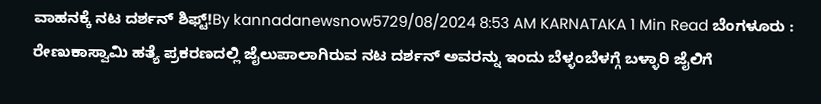ವಾಹನಕ್ಕೆ ನಟ ದರ್ಶನ್ ಶಿಫ್ಟ್!By kannadanewsnow5729/08/2024 8:53 AM KARNATAKA 1 Min Read ಬೆಂಗಳೂರು : ರೇಣುಕಾಸ್ವಾಮಿ ಹತ್ಯೆ ಪ್ರಕರಣದಲ್ಲಿ ಜೈಲುಪಾಲಾಗಿರುವ ನಟ ದರ್ಶನ್ ಅವರನ್ನು ಇಂದು ಬೆಳ್ಳಂಬೆಳಗ್ಗೆ ಬಳ್ಳಾರಿ ಜೈಲಿಗೆ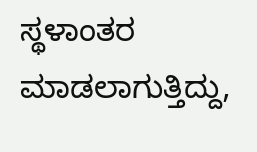ಸ್ಥಳಾಂತರ ಮಾಡಲಾಗುತ್ತಿದ್ದು,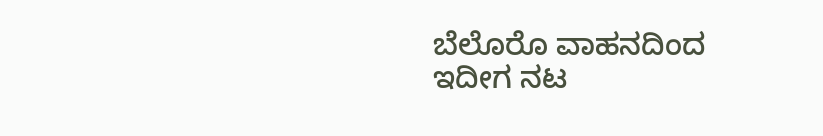ಬೆಲೊರೊ ವಾಹನದಿಂದ ಇದೀಗ ನಟ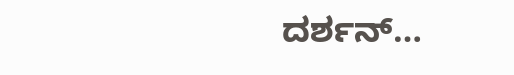ದರ್ಶನ್…